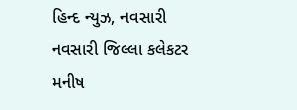હિન્દ ન્યુઝ, નવસારી
નવસારી જિલ્લા કલેકટર મનીષ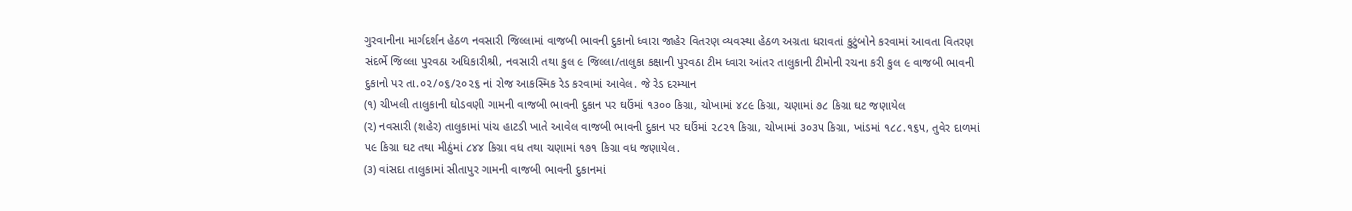ગુરવાનીના માર્ગદર્શન હેઠળ નવસારી જિલ્લામાં વાજબી ભાવની દુકાનો ધ્વારા જાહેર વિતરણ વ્યવસ્થા હેઠળ અગ્રતા ધરાવતાં કુટુંબોને કરવામાં આવતા વિતરણ સંદર્ભે જિલ્લા પુરવઠા અધિકારીશ્રી, નવસારી તથા કુલ ૯ જિલ્લા/તાલુકા કક્ષાની પુરવઠા ટીમ ધ્વારા આંતર તાલુકાની ટીમોની રચના કરી કુલ ૯ વાજબી ભાવની દુકાનો પર તા.૦૨/૦૬/૨૦૨૬ નાં રોજ આકસ્મિક રેડ કરવામાં આવેલ. જે રેડ દરમ્યાન
(૧) ચીખલી તાલુકાની ઘોડવણી ગામની વાજબી ભાવની દુકાન પર ઘઉંમાં ૧૩૦૦ કિગ્રા, ચોખામાં ૪૮૯ કિગ્રા, ચણામાં ૭૮ કિગ્રા ઘટ જણાયેલ
(૨) નવસારી (શહેર) તાલુકામાં પાંચ હાટડી ખાતે આવેલ વાજબી ભાવની દુકાન પર ઘઉંમાં ૨૮૨૧ કિગ્રા, ચોખામાં ૩૦૩૫ કિગ્રા, ખાંડમાં ૧૮૮.૧૬૫, તુવેર દાળમાં ૫૯ કિગ્રા ઘટ તથા મીઠુંમાં ૮૪૪ કિગ્રા વધ તથા ચણામાં ૧૭૧ કિગ્રા વધ જણાયેલ.
(૩) વાંસદા તાલુકામાં સીતાપુર ગામની વાજબી ભાવની દુકાનમાં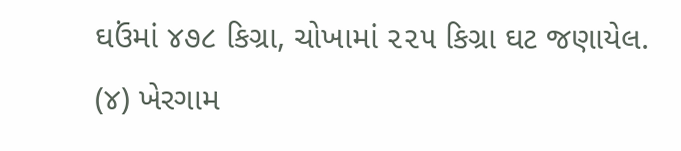ઘઉંમાં ૪૭૮ કિગ્રા, ચોખામાં ૨૨૫ કિગ્રા ઘટ જણાયેલ.
(૪) ખેરગામ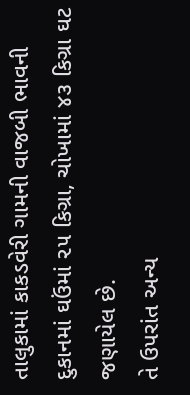તાલુકામાં કાકડવેરી ગામની વાજબી ભાવની દુકાનમાં ઘઉંમાં ૨૫ કિગ્રા, ચોખામાં ૪૩ કિગ્રા ઘટ જણાયેલ છે.
તે ઉપરાંત અન્ય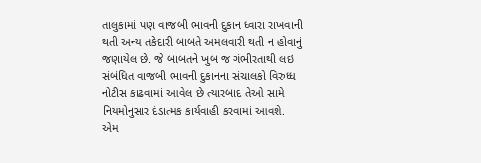તાલુકામાં પણ વાજબી ભાવની દુકાન ધ્વારા રાખવાની થતી અન્ય તકેદારી બાબતે અમલવારી થતી ન હોવાનું જણાયેલ છે. જે બાબતને ખુબ જ ગંભીરતાથી લઇ સંબંધિત વાજબી ભાવની દુકાનના સંચાલકો વિરુધ્ધ નોટીસ કાઢવામાં આવેલ છે ત્યારબાદ તેઓ સામે નિયમોનુસાર દંડાત્મક કાર્યવાહી કરવામાં આવશે. એમ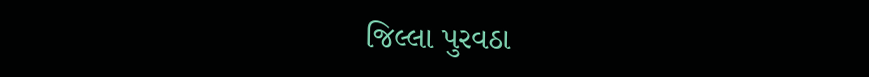જિલ્લા પુરવઠા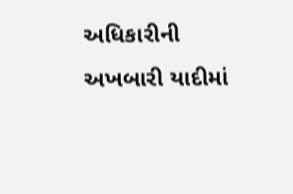અધિકારીની અખબારી યાદીમાં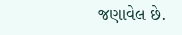જણાવેલ છે.